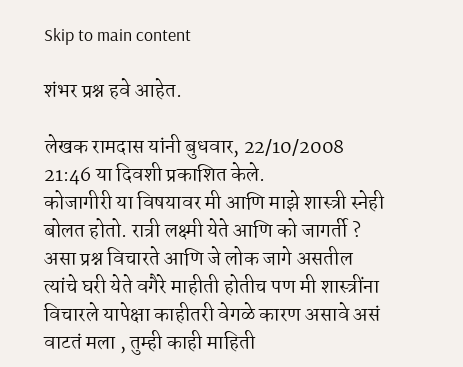Skip to main content

शंभर प्रश्न हवे आहेत.

लेखक रामदास यांनी बुधवार, 22/10/2008 21:46 या दिवशी प्रकाशित केले.
कोजागीरी या विषयावर मी आणि माझे शास्त्री स्नेही बोलत होतो. रात्री लक्ष्मी येते आणि को जागर्ती ? असा प्रश्न विचारते आणि जे लोक जागे असतील त्यांचे घरी येते वगैरे माहीती होतीच पण मी शास्त्रींना विचारले यापेक्षा काहीतरी वेगळे कारण असावे असं वाटतं मला , तुम्ही काही माहिती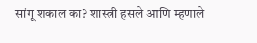सांगू शकाल का? शास्त्री हसले आणि म्हणाले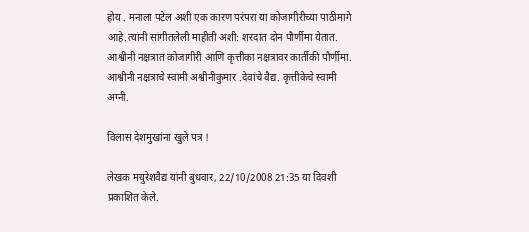होय . मनाला पटेल अशी एक कारण परंपरा या कोजागीरीच्या पाठीमागे आहे.त्यांनी सांगीतलेली माहीती अशी: शरदात दोन पौर्णीमा येतात. आश्वीनी नक्षत्रात कोजागीरी आणि कृत्तीका नक्षत्रावर कार्तीकी पौर्णीमा. आश्वीनी नक्षत्राचे स्वामी अश्वीनीकुमार .देवांचे वैद्य. कृत्तीकेचे स्वामी अग्नी.

विलास देशमुखांना खुले पत्र !

लेखक मयुरेशवैद्य यांनी बुधवार, 22/10/2008 21:35 या दिवशी प्रकाशित केले.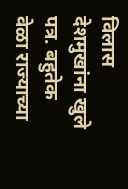विलास देशमुखांना खुले पत्र. बहुतेक वेळा राज्याच्या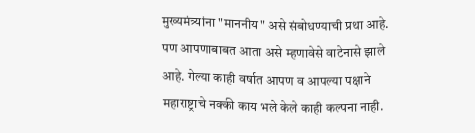मुख्यमंत्र्यांना "माननीय" असे संबोधण्याची प्रथा आहे. पण आपणाबाबत आता असे म्हणावेसे वाटेनासे झाले आहे. गेल्या काही वर्षात आपण व आपल्या पक्षाने महाराष्ट्राचे नक्की काय भले केले काही कल्पना नाही.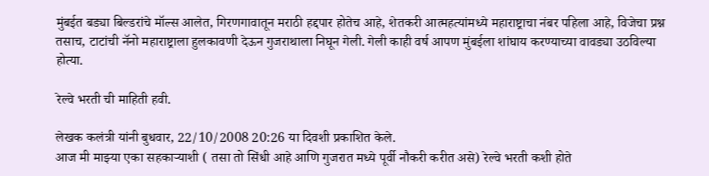मुंबईत बड्या बिल्डरांचे मॉल्स आलेत, गिरणगावातून मराठी हद्दपार होतेच आहे, शेतकरी आत्महत्यांमध्ये महाराष्ट्राचा नंबर पहिला आहे, विजेचा प्रश्न तसाच, टाटांची नॅनो महाराष्ट्राला हुलकावणी देऊन गुजराथाला निघून गेली. गेली काही वर्ष आपण मुंबईला शांघाय करण्याच्या वावड्या उठविल्या होत्या.

रेल्वे भरती ची माहिती हवी.

लेखक कलंत्री यांनी बुधवार, 22/10/2008 20:26 या दिवशी प्रकाशित केले.
आज मी माझ्या एका सहकार्‍याशी ( तसा तो सिंधी आहे आणि गुजरात मध्ये पूर्वी नौकरी करीत असे) रेल्वे भरती कशी होते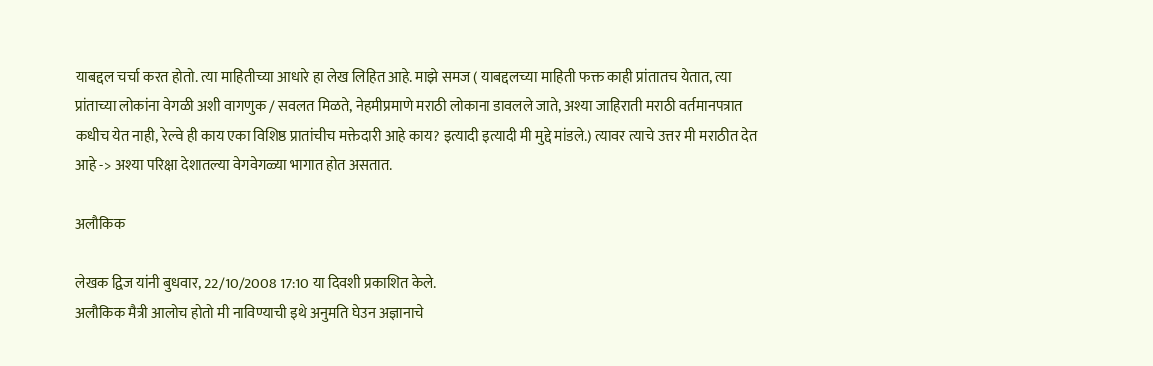याबद्दल चर्चा करत होतो. त्या माहितीच्या आधारे हा लेख लिहित आहे. माझे समज ( याबद्दलच्या माहिती फक्त काही प्रांतातच येतात, त्या प्रांताच्या लोकांना वेगळी अशी वागणुक / सवलत मिळते, नेहमीप्रमाणे मराठी लोकाना डावलले जाते, अश्या जाहिराती मराठी वर्तमानपत्रात कधीच येत नाही, रेल्वे ही काय एका विशिष्ठ प्रातांचीच मक्तेदारी आहे काय? इत्यादी इत्यादी मी मुद्दे मांडले.) त्यावर त्याचे उत्तर मी मराठीत देत आहे -> अश्या परिक्षा देशातल्या वेगवेगळ्या भागात होत असतात.

अलौकिक

लेखक द्विज यांनी बुधवार, 22/10/2008 17:10 या दिवशी प्रकाशित केले.
अलौकिक मैत्री आलोच होतो मी नाविण्याची इथे अनुमति घेउन अज्ञानाचे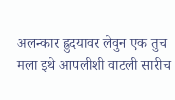अलन्कार ह्रुदयावर लेवुन एक तुच मला इथे आपलीशी वाटली सारीच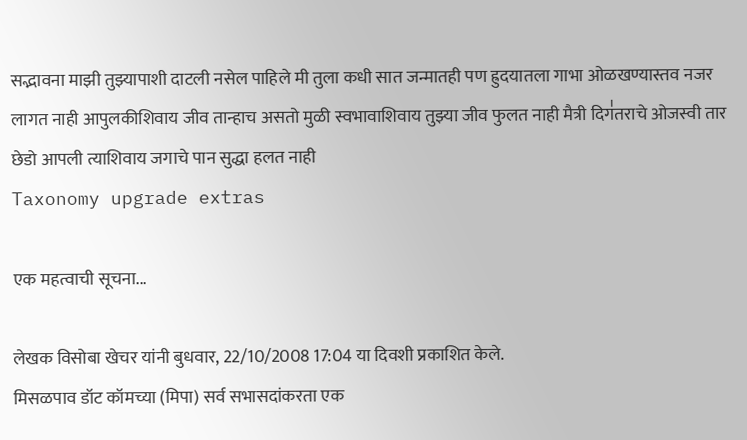सद्भावना माझी तुझ्यापाशी दाटली नसेल पाहिले मी तुला कधी सात जन्मातही पण ह्रुदयातला गाभा ओळखण्यास्तव नजर लागत नाही आपुलकीशिवाय जीव तान्हाच असतो मुळी स्वभावाशिवाय तुझ्या जीव फुलत नाही मैत्री दिग॑तराचे ओजस्वी तार छेडो आपली त्याशिवाय जगाचे पान सुद्धा हलत नाही
Taxonomy upgrade extras

एक महत्वाची सूचना...

लेखक विसोबा खेचर यांनी बुधवार, 22/10/2008 17:04 या दिवशी प्रकाशित केले.
मिसळपाव डॉट कॉमच्या (मिपा) सर्व सभासदांकरता एक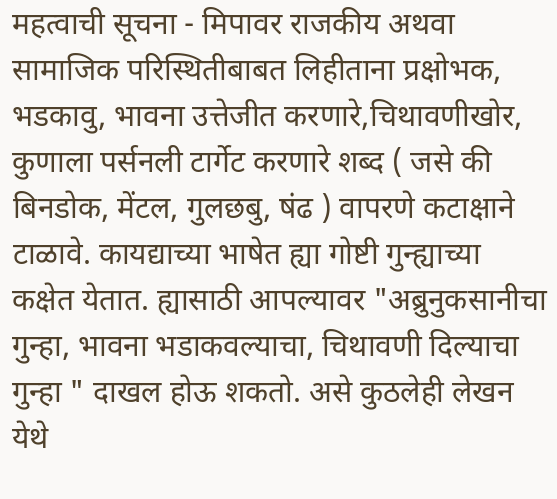महत्वाची सूचना - मिपावर राजकीय अथवा सामाजिक परिस्थितीबाबत लिहीताना प्रक्षोभक, भडकावु, भावना उत्तेजीत करणारे,चिथावणीखोर, कुणाला पर्सनली टार्गेट करणारे शब्द ( जसे की बिनडोक, मेंटल, गुलछबु, षंढ ) वापरणे कटाक्षाने टाळावे. कायद्याच्या भाषेत ह्या गोष्टी गुन्ह्याच्या कक्षेत येतात. ह्यासाठी आपल्यावर "अब्रुनुकसानीचा गुन्हा, भावना भडाकवल्याचा, चिथावणी दिल्याचा गुन्हा " दाखल होऊ शकतो. असे कुठलेही लेखन येथे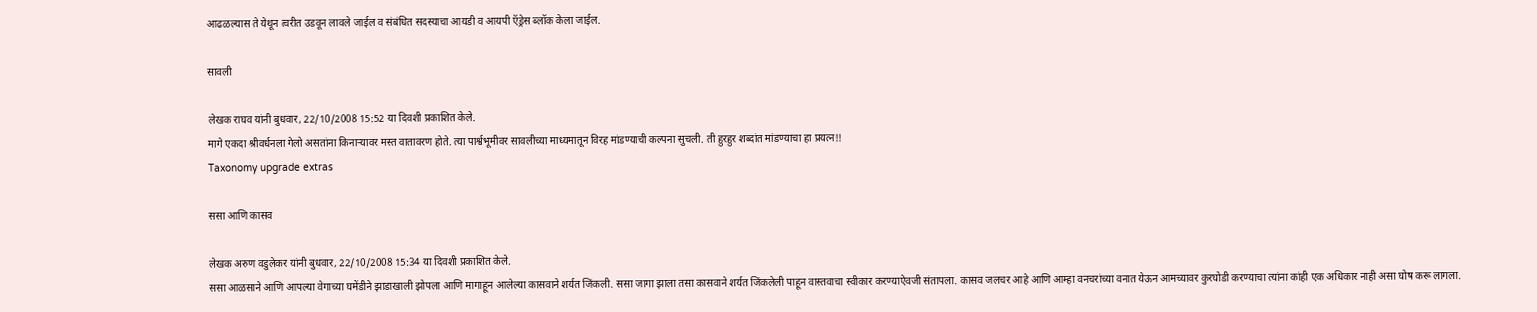आढळल्यास ते येथून त्वरीत उडवून लावले जाईल व संबंधित सदस्याचा आयडी व आयपी ऍड्रेस ब्लॉक केला जाईल.

सावली

लेखक राघव यांनी बुधवार, 22/10/2008 15:52 या दिवशी प्रकाशित केले.
मागे एकदा श्रीवर्धनला गेलो असतांना किनार्‍यावर मस्त वातावरण होते. त्या पार्श्वभूमीवर सावलीच्या माध्यमातून विरह मांडण्याची कल्पना सुचली. ती हुरहुर शब्दांत मांडण्याचा हा प्रयत्न!!
Taxonomy upgrade extras

ससा आणि कासव

लेखक अरुण वडुलेकर यांनी बुधवार, 22/10/2008 15:34 या दिवशी प्रकाशित केले.
ससा आळसाने आणि आपल्या वेगाच्या घमेंडीने झाडाखाली झोपला आणि मागाहून आलेल्या कासवाने शर्यत जिंकली. ससा जागा झाला तसा कासवाने शर्यत जिंकलेली पाहून वास्तवाचा स्वीकार करण्याऐवजी संतापला. कासव जलचर आहे आणि आम्हा वनचरांच्या वनात येऊन आमच्यावर कुरघोडी करण्याचा त्यांना कांही एक अधिकार नाही असा घोष करू लागला.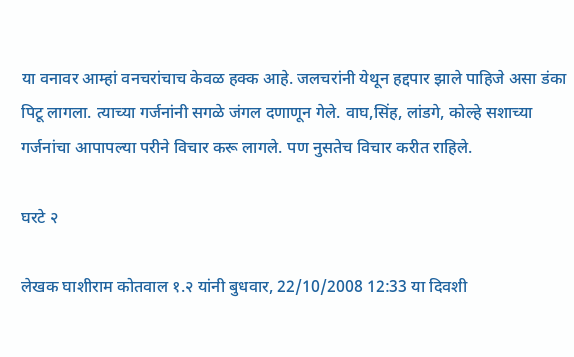या वनावर आम्हां वनचरांचाच केवळ हक्क आहे. जलचरांनी येथून हद्दपार झाले पाहिजे असा डंका पिटू लागला. त्याच्या गर्जनांनी सगळे जंगल दणाणून गेले. वाघ,सिंह, लांडगे, कोल्हे सशाच्या गर्जनांचा आपापल्या परीने विचार करू लागले. पण नुसतेच विचार करीत राहिले.

घरटे २

लेखक घाशीराम कोतवाल १.२ यांनी बुधवार, 22/10/2008 12:33 या दिवशी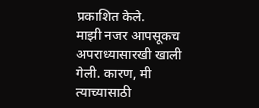प्रकाशित केले.
माझी नजर आपसूकच अपराध्यासारखी खाली गेली. कारण, मी त्याच्यासाठी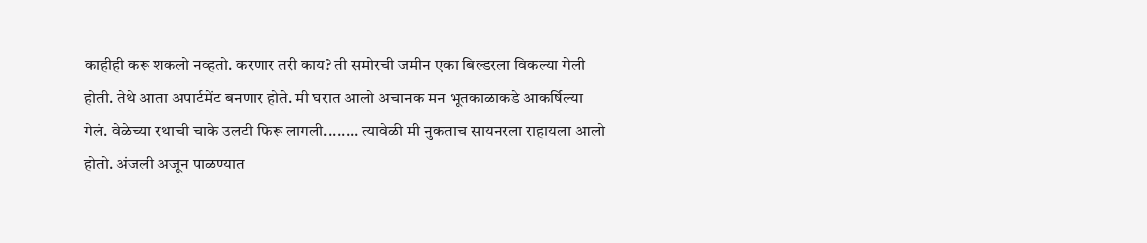काहीही करू शकलो नव्हतो. करणार तरी काय? ती समोरची जमीन एका बिल्डरला विकल्या गेली होती. तेथे आता अपार्टमेंट बनणार होते. मी घरात आलो अचानक मन भूतकाळाकडे आकर्षिल्या गेलं. वेळेच्या रथाची चाके उलटी फिरू लागली........ त्यावेळी मी नुकताच सायनरला राहायला आलो होतो. अंजली अजून पाळण्यात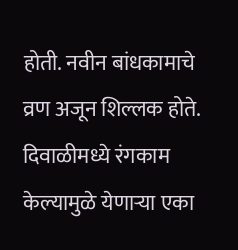होती. नवीन बांधकामाचे व्रण अजून शिल्लक होते. दिवाळीमध्ये रंगकाम केल्यामुळे येणाऱ्या एका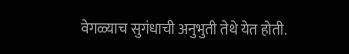वेगळ्याच सुगंधाची अनुभुती तेथे येत होती.